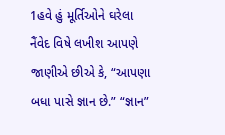1હવે હું મૂર્તિઓને ઘરેલા નૈંવેદ વિષે લખીશ આપણે જાણીએ છીએ કે, “આપણા બધા પાસે જ્ઞાન છે.” “જ્ઞાન”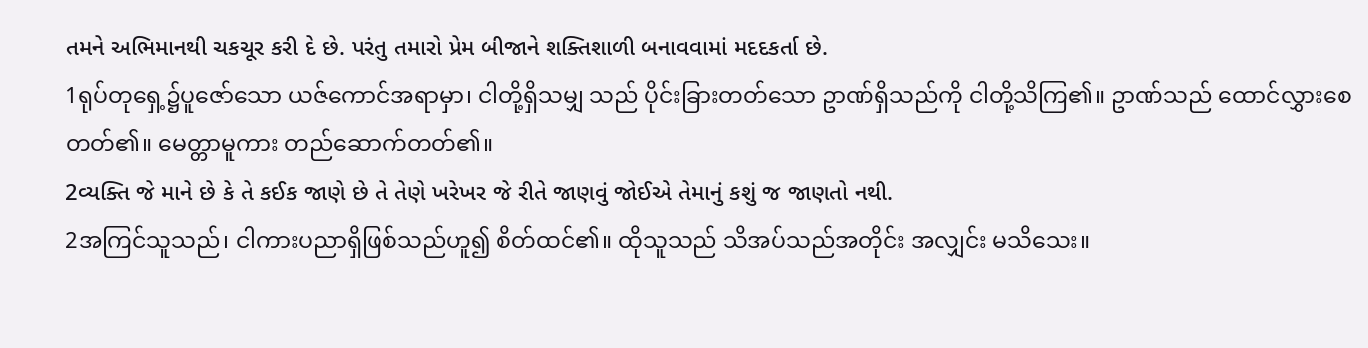તમને અભિમાનથી ચકચૂર કરી દે છે. પરંતુ તમારો પ્રેમ બીજાને શક્તિશાળી બનાવવામાં મદદકર્તા છે.
1ရုပ်တုရှေ့၌ပူဇော်သော ယဇ်ကောင်အရာမှာ၊ ငါတို့ရှိသမျှ သည် ပိုင်းခြားတတ်သော ဥာဏ်ရှိသည်ကို ငါတို့သိကြ၏။ ဥာဏ်သည် ထောင်လွှားစေတတ်၏။ မေတ္တာမူကား တည်ဆောက်တတ်၏။
2વ્યક્તિ જે માને છે કે તે કઈક જાણે છે તે તેણે ખરેખર જે રીતે જાણવું જોઈએ તેમાનું કશું જ જાણતો નથી.
2အကြင်သူသည်၊ ငါကားပညာရှိဖြစ်သည်ဟူ၍ စိတ်ထင်၏။ ထိုသူသည် သိအပ်သည်အတိုင်း အလျှင်း မသိသေး။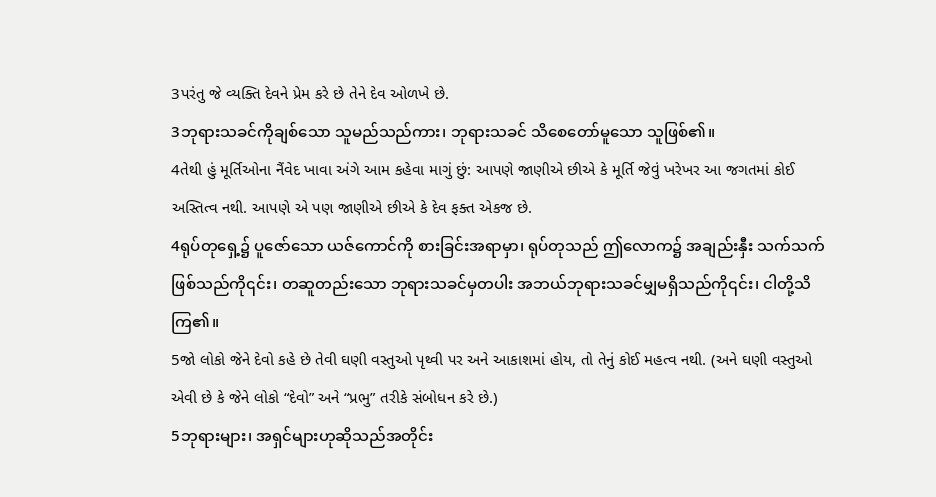3પરંતુ જે વ્યક્તિ દેવને પ્રેમ કરે છે તેને દેવ ઓળખે છે.
3ဘုရားသခင်ကိုချစ်သော သူမည်သည်ကား၊ ဘုရားသခင် သိစေတော်မူသော သူဖြစ်၏။
4તેથી હું મૂર્તિઓના નૈંવેદ ખાવા અંગે આમ કહેવા માગું છું: આપણે જાણીએ છીએ કે મૂર્તિ જેવું ખરેખર આ જગતમાં કોઈ અસ્તિત્વ નથી. આપણે એ પણ જાણીએ છીએ કે દેવ ફક્ત એકજ છે.
4ရုပ်တုရှေ့၌ ပူဇော်သော ယဇ်ကောင်ကို စားခြင်းအရာမှာ၊ ရုပ်တုသည် ဤလောက၌ အချည်းနှီး သက်သက်ဖြစ်သည်ကို၎င်း၊ တဆူတည်းသော ဘုရားသခင်မှတပါး အဘယ်ဘုရားသခင်မျှမရှိသည်ကို၎င်း၊ ငါတို့သိကြ၏။
5જો લોકો જેને દેવો કહે છે તેવી ઘણી વસ્તુઓ પૃથ્વી પર અને આકાશમાં હોય, તો તેનું કોઈ મહત્વ નથી. (અને ઘણી વસ્તુઓ એવી છે કે જેને લોકો “દેવો” અને “પ્રભુ” તરીકે સંબોધન કરે છે.)
5ဘုရားများ၊ အရှင်များဟုဆိုသည်အတိုင်း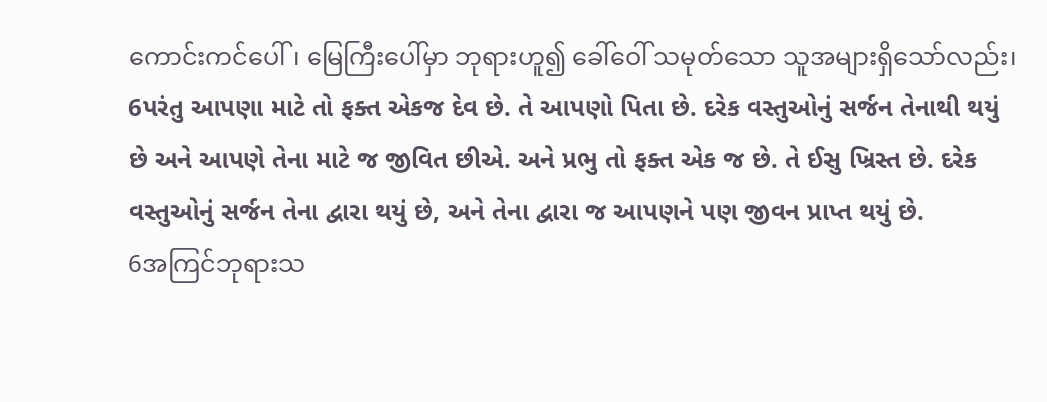ကောင်းကင်ပေါ်၊ မြေကြီးပေါ်မှာ ဘုရားဟူ၍ ခေါ်ဝေါ် သမုတ်သော သူအများရှိသော်လည်း၊
6પરંતુ આપણા માટે તો ફક્ત એકજ દેવ છે. તે આપણો પિતા છે. દરેક વસ્તુઓનું સર્જન તેનાથી થયું છે અને આપણે તેના માટે જ જીવિત છીએ. અને પ્રભુ તો ફક્ત એક જ છે. તે ઈસુ ખ્રિસ્ત છે. દરેક વસ્તુઓનું સર્જન તેના દ્વારા થયું છે, અને તેના દ્વારા જ આપણને પણ જીવન પ્રાપ્ત થયું છે.
6အကြင်ဘုရားသ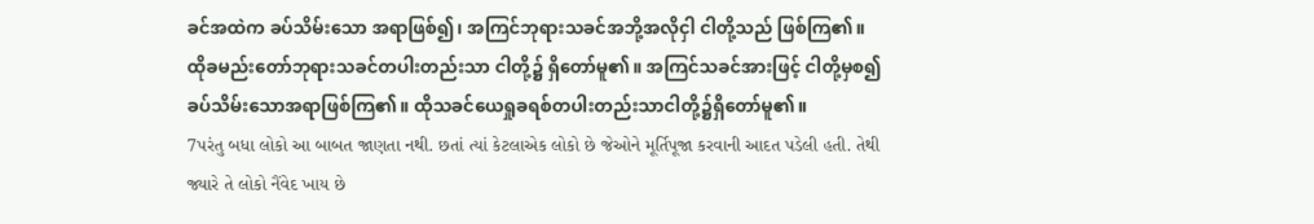ခင်အထဲက ခပ်သိမ်းသော အရာဖြစ်၍၊ အကြင်ဘုရားသခင်အဘို့အလိုငှါ ငါတို့သည် ဖြစ်ကြ၏။ ထိုခမည်းတော်ဘုရားသခင်တပါးတည်းသာ ငါတို့၌ ရှိတော်မူ၏။ အကြင်သခင်အားဖြင့် ငါတို့မှစ၍ ခပ်သိမ်းသောအရာဖြစ်ကြ၏။ ထိုသခင်ယေရှုခရစ်တပါးတည်းသာငါတို့၌ရှိတော်မူ၏။
7પરંતુ બધા લોકો આ બાબત જાણતા નથી. છતાં ત્યાં કેટલાએક લોકો છે જેઓને મૂર્તિપૂજા કરવાની આદત પડેલી હતી. તેથી જ્યારે તે લોકો નૈંવેદ ખાય છે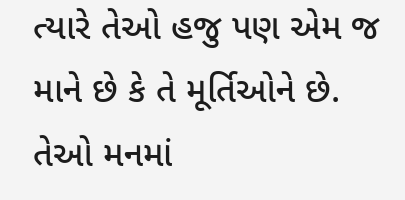ત્યારે તેઓ હજુ પણ એમ જ માને છે કે તે મૂર્તિઓને છે. તેઓ મનમાં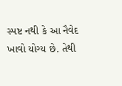સ્પષ્ટ નથી કે આ નૈવેદ ખાવો યોગ્ય છે. તેથી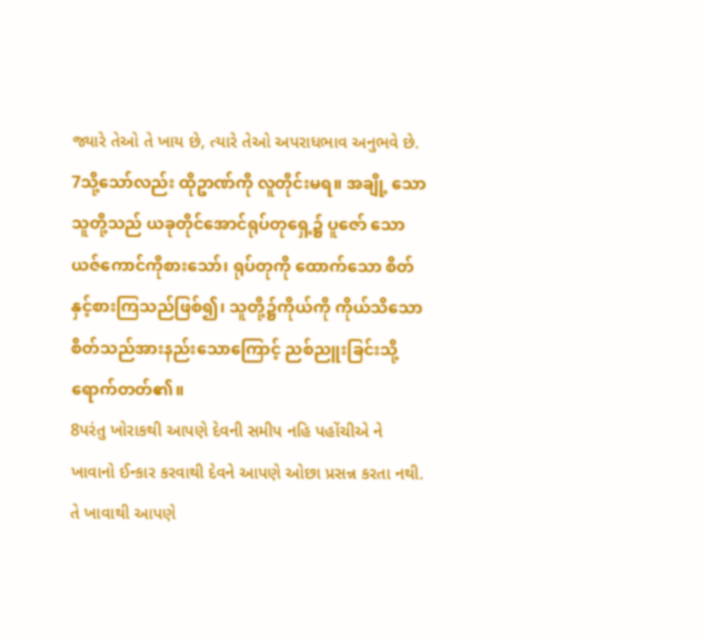જ્યારે તેઓ તે ખાય છે, ત્યારે તેઓ અપરાધભાવ અનુભવે છે.
7သို့သော်လည်း ထိုဥာဏ်ကို လူတိုင်းမရ။ အချို့ သော သူတို့သည် ယခုတိုင်အောင်ရုပ်တုရှေ့၌ ပူဇော် သော ယဇ်ကောင်ကိုစားသော်၊ ရုပ်တုကို ထောက်သော စိတ်နှင့်စားကြသည်ဖြစ်၍၊ သူတို့၌ကိုယ်ကို ကိုယ်သိသော စိတ်သည်အားနည်းသောကြောင့် ညစ်ညူးခြင်းသို့ ရောက်တတ်၏။
8પરંતુ ખોરાકથી આપણે દેવની સમીપ નહિ પહોંચીએ ને ખાવાનો ઈન્કાર કરવાથી દેવને આપણે ઓછા પ્રસન્ન કરતા નથી. તે ખાવાથી આપણે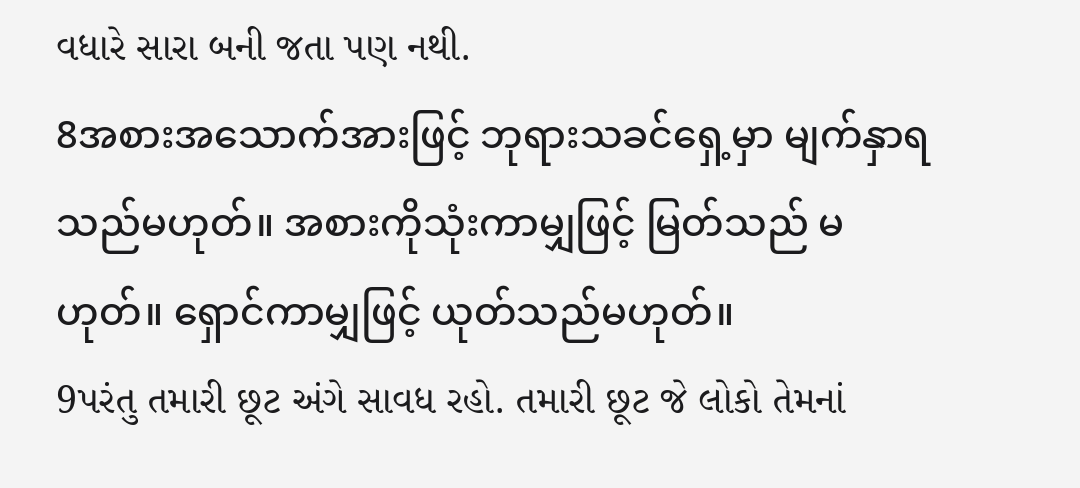વધારે સારા બની જતા પણ નથી.
8အစားအသောက်အားဖြင့် ဘုရားသခင်ရှေ့မှာ မျက်နှာရသည်မဟုတ်။ အစားကိုသုံးကာမျှဖြင့် မြတ်သည် မဟုတ်။ ရှောင်ကာမျှဖြင့် ယုတ်သည်မဟုတ်။
9પરંતુ તમારી છૂટ અંગે સાવધ રહો. તમારી છૂટ જે લોકો તેમનાં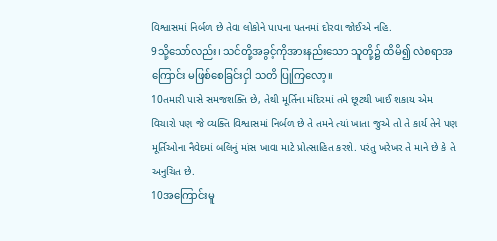વિશ્વાસમાં નિર્બળ છે તેવા લોકોને પાપના પતનમાં દોરવા જોઈએ નહિ.
9သို့သော်လည်း၊ သင်တို့အခွင့်ကိုအားနည်းသော သူတို့၌ ထိမိ၍ လဲစရာအကြောင်း မဖြစ်စေခြင်းငှါ သတိ ပြုကြလော့။
10તમારી પાસે સમજશક્તિ છે, તેથી મૂર્તિના મંદિરમાં તમે છૂટથી ખાઈ શકાય એમ વિચારો પણ જે વ્યક્તિ વિશ્વાસમાં નિર્બળ છે તે તમને ત્યાં ખાતા જુએ તો તે કાર્ય તેને પણ મૂર્તિઓના નૈવેદમાં બલિનું માંસ ખાવા માટે પ્રોત્સાહિત કરશે. પરંતુ ખરેખર તે માને છે કે તે અનુચિત છે.
10အကြောင်းမူ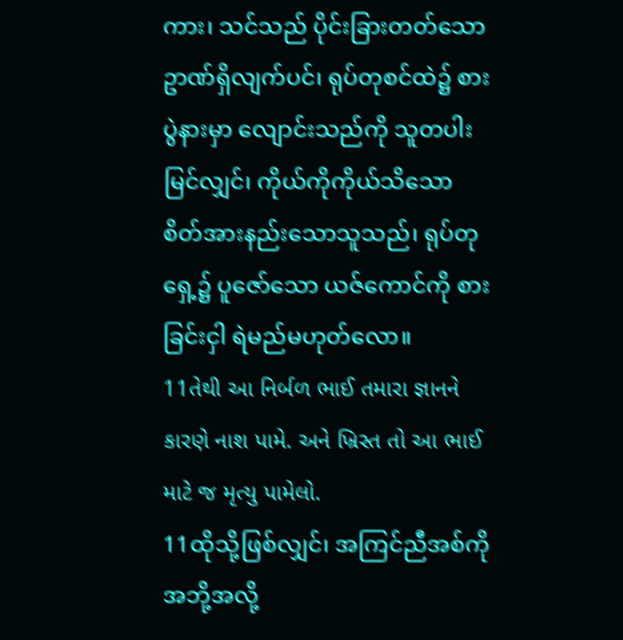ကား၊ သင်သည် ပိုင်းခြားတတ်သော ဥာဏ်ရှိလျက်ပင်၊ ရုပ်တုစင်ထဲ၌ စားပွဲနားမှာ လျောင်းသည်ကို သူတပါးမြင်လျှင်၊ ကိုယ်ကိုကိုယ်သိသော စိတ်အားနည်းသောသူသည်၊ ရုပ်တုရှေ့၌ ပူဇော်သော ယဇ်ကောင်ကို စားခြင်းငှါ ရဲမည်မဟုတ်လော။
11તેથી આ નિર્બળ ભાઈ તમારા જ્ઞાનને કારણે નાશ પામે. અને ખ્રિસ્ત તો આ ભાઈ માટે જ મૃત્યુ પામેલો.
11ထိုသို့ဖြစ်လျှင်၊ အကြင်ညီအစ်ကိုအဘို့အလို့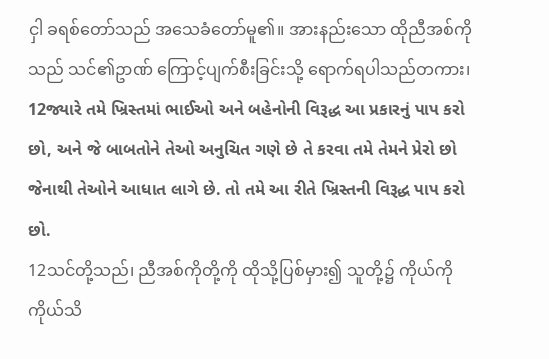ငှါ ခရစ်တော်သည် အသေခံတော်မူ၏။ အားနည်းသော ထိုညီအစ်ကိုသည် သင်၏ဥာဏ် ကြောင့်ပျက်စီးခြင်းသို့ ရောက်ရပါသည်တကား၊
12જ્યારે તમે ખ્રિસ્તમાં ભાઈઓ અને બહેનોની વિરૂદ્ધ આ પ્રકારનું પાપ કરો છો, અને જે બાબતોને તેઓ અનુચિત ગણે છે તે કરવા તમે તેમને પ્રેરો છો જેનાથી તેઓને આધાત લાગે છે. તો તમે આ રીતે ખ્રિસ્તની વિરૂદ્ધ પાપ કરો છો.
12သင်တို့သည်၊ ညီအစ်ကိုတို့ကို ထိုသို့ပြစ်မှား၍ သူတို့၌ ကိုယ်ကို ကိုယ်သိ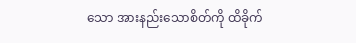သော အားနည်းသောစိတ်ကို ထိခိုက်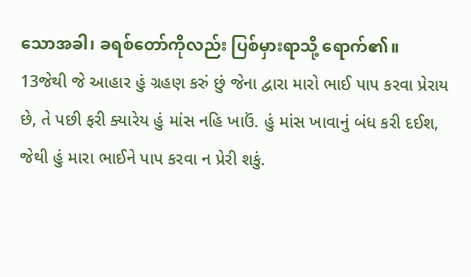သောအခါ၊ ခရစ်တော်ကိုလည်း ပြစ်မှားရာသို့ ရောက်၏။
13જેથી જે આહાર હું ગ્રહણ કરું છું જેના દ્વારા મારો ભાઈ પાપ કરવા પ્રેરાય છે, તે પછી ફરી ક્યારેય હું માંસ નહિ ખાઉં. હું માંસ ખાવાનું બંધ કરી દઈશ, જેથી હું મારા ભાઈને પાપ કરવા ન પ્રેરી શકું.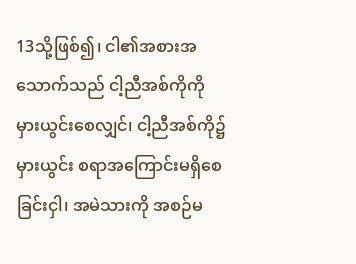13သို့ဖြစ်၍၊ ငါ၏အစားအသောက်သည် ငါ့ညီအစ်ကိုကို မှားယွင်းစေလျှင်၊ ငါ့ညီအစ်ကို၌ မှားယွင်း စရာအကြောင်းမရှိစေခြင်းငှါ၊ အမဲသားကို အစဉ်မ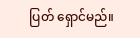ပြတ် ရှောင်မည်။